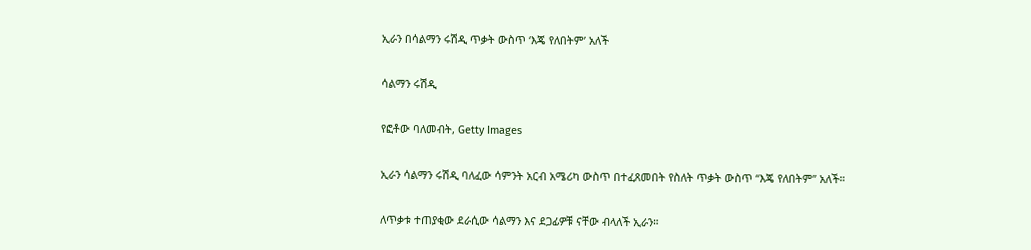ኢራን በሳልማን ሩሽዲ ጥቃት ውስጥ ‘እጄ የለበትም’ አለች

ሳልማን ሩሽዲ

የፎቶው ባለመብት, Getty Images

ኢራን ሳልማን ሩሽዲ ባለፈው ሳምንት አርብ አሜሪካ ውስጥ በተፈጸመበት የስለት ጥቃት ውስጥ “እጄ የለበትም” አለች።

ለጥቃቱ ተጠያቂው ደራሲው ሳልማን እና ደጋፊዎቹ ናቸው ብላለች ኢራን።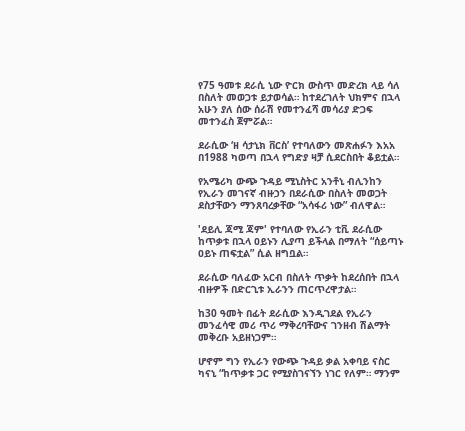የ75 ዓመቱ ደራሲ ኒው ዮርክ ውስጥ መድረክ ላይ ሳለ በስለት መወጋቱ ይታወሳል። ከተደረገለት ህክምና በኋላ አሁን ያለ ሰው ሰራሽ የመተንፈሻ መሳሪያ ድጋፍ መተንፈስ ጀምሯል።

ደራሲው ‘ዘ ሳታኒክ ቨርስ’ የተባለውን መጽሐፉን እአአ በ1988 ካወጣ በኋላ የግድያ ዛቻ ሲደርስበት ቆይቷል።

የአሜሪካ ውጭ ጉዳይ ሚኒስትር አንቶኒ ብሊንከን የኢራን መገናኛ ብዙኃን በደራሲው በስለት መወጋት ደስታቸውን ማንጸባረቃቸው “አሳፋሪ ነው” ብለዋል።

'ደይሊ ጃሚ ጃም' የተባለው የኢራን ቲቪ ደራሲው ከጥቃቱ በኋላ ዐይኑን ሊያጣ ይችላል በማለት “ሰይጣኑ ዐይኑ ጠፍቷል” ሲል ዘግቧል።

ደራሲው ባለፈው አርብ በስለት ጥቃት ከደረሰበት በኋላ ብዙዎች በድርጊቱ ኢራንን ጠርጥረዋታል።

ከ30 ዓመት በፊት ደራሲው እንዲገደል የኢራን መንፈሳዊ መሪ ጥሪ ማቅረባቸውና ገንዘብ ሽልማት መቅረቡ አይዘነጋም።

ሆኖም ግን የኢራን የውጭ ጉዳይ ቃል አቀባይ ናስር ካናኒ “ከጥቃቱ ጋር የሚያስገናኘን ነገር የለም። ማንም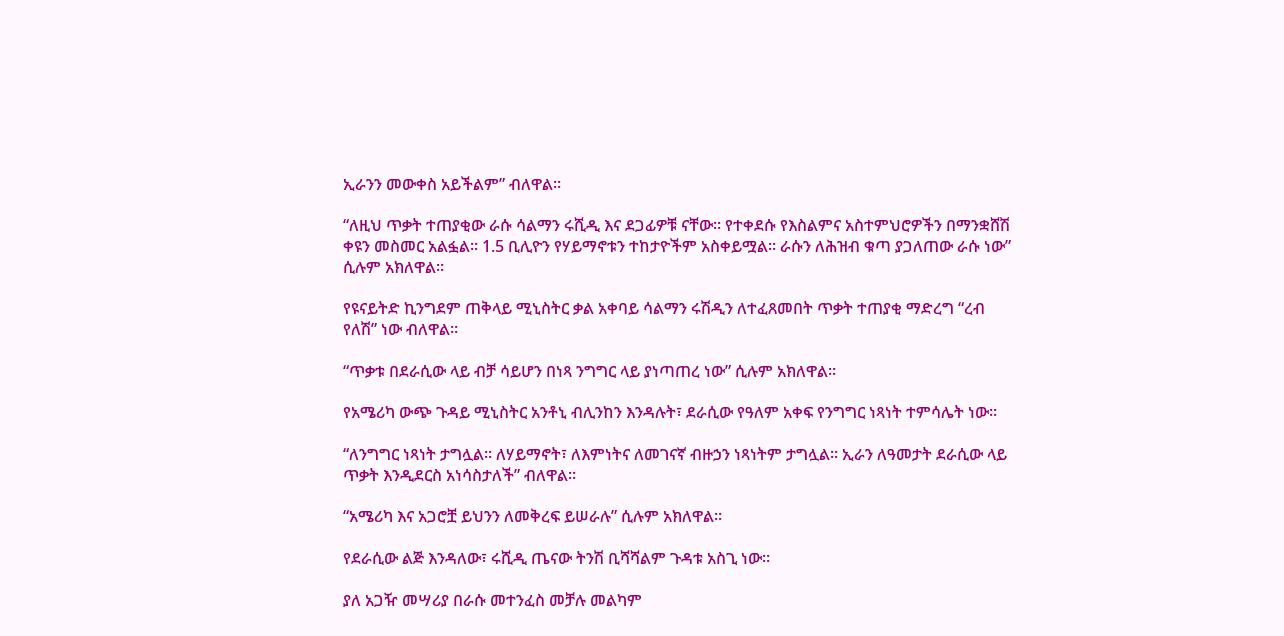ኢራንን መውቀስ አይችልም” ብለዋል።

“ለዚህ ጥቃት ተጠያቂው ራሱ ሳልማን ሩሺዲ እና ደጋፊዎቹ ናቸው። የተቀደሱ የእስልምና አስተምህሮዎችን በማንቋሸሽ ቀዩን መስመር አልፏል። 1.5 ቢሊዮን የሃይማኖቱን ተከታዮችም አስቀይሟል። ራሱን ለሕዝብ ቁጣ ያጋለጠው ራሱ ነው” ሲሉም አክለዋል።

የዩናይትድ ኪንግደም ጠቅላይ ሚኒስትር ቃል አቀባይ ሳልማን ሩሽዲን ለተፈጸመበት ጥቃት ተጠያቂ ማድረግ “ረብ የለሽ” ነው ብለዋል።

“ጥቃቱ በደራሲው ላይ ብቻ ሳይሆን በነጻ ንግግር ላይ ያነጣጠረ ነው” ሲሉም አክለዋል።

የአሜሪካ ውጭ ጉዳይ ሚኒስትር አንቶኒ ብሊንከን እንዳሉት፣ ደራሲው የዓለም አቀፍ የንግግር ነጻነት ተምሳሌት ነው።

“ለንግግር ነጻነት ታግሏል። ለሃይማኖት፣ ለእምነትና ለመገናኛ ብዙኃን ነጻነትም ታግሏል። ኢራን ለዓመታት ደራሲው ላይ ጥቃት እንዲደርስ አነሳስታለች” ብለዋል።

“አሜሪካ እና አጋሮቿ ይህንን ለመቅረፍ ይሠራሉ” ሲሉም አክለዋል።

የደራሲው ልጅ እንዳለው፣ ሩሺዲ ጤናው ትንሽ ቢሻሻልም ጉዳቱ አስጊ ነው።

ያለ አጋዥ መሣሪያ በራሱ መተንፈስ መቻሉ መልካም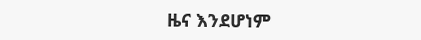ዜና እንደሆነም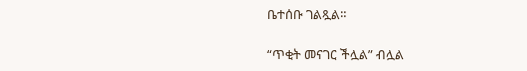ቤተሰቡ ገልጿል።

“ጥቂት መናገር ችሏል” ብሏል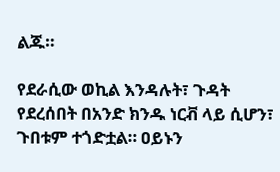ልጁ።

የደራሲው ወኪል እንዳሉት፣ ጉዳት የደረሰበት በአንድ ክንዱ ነርቭ ላይ ሲሆን፣ ጉበቱም ተጎድቷል። ዐይኑን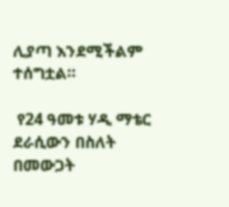ሊያጣ እንደሚችልም ተሰግቷል።

 የ24 ዓመቱ ሃዲ ማቴር ደራሲውን በስለት በመውጋት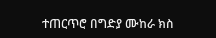ተጠርጥሮ በግድያ ሙከራ ክስ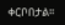ቀርቦበታል።